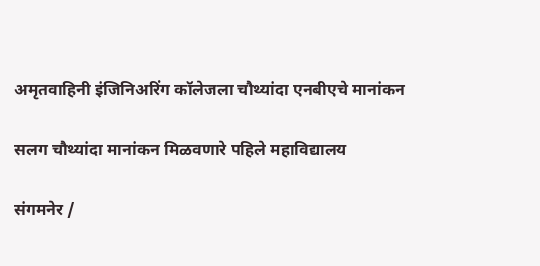अमृतवाहिनी इंजिनिअरिंग कॉलेजला चौथ्यांदा एनबीएचे मानांकन

सलग चौथ्यांदा मानांकन मिळवणारे पहिले महाविद्यालय

संगमनेर /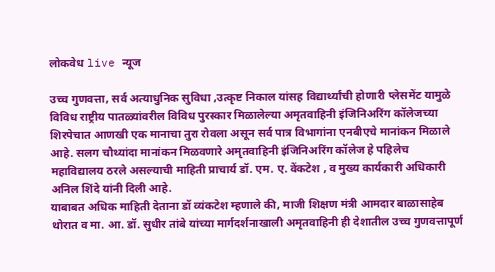लोकवेध live न्यूज

उच्च गुणवत्ता, सर्व अत्याधुनिक सुविधा ,उत्कृष्ट निकाल यांसह विद्यार्थ्यांची होणारी प्लेसमेंट यामुळे विविध राष्ट्रीय पातळ्यांवरील विविध पुरस्कार मिळालेल्या अमृतवाहिनी इंजिनिअरिंग कॉलेजच्या शिरपेचात आणखी एक मानाचा तुरा रोवला असून सर्व पात्र विभागांना एनबीएचे मानांकन मिळाले आहे. सलग चौथ्यांदा मानांकन मिळवणारे अमृतवाहिनी इंजिनिअरिंग कॉलेज हे पहिलेच महाविद्यालय ठरले असल्याची माहिती प्राचार्य डॉ. एम. ए. वेंकटेश , व मुख्य कार्यकारी अधिकारी अनिल शिंदे यांनी दिली आहे.
याबाबत अधिक माहिती देताना डॉ व्यंकटेश म्हणाले की, माजी शिक्षण मंत्री आमदार बाळासाहेब थोरात व मा. आ. डॉ. सुधीर तांबे यांच्या मार्गदर्शनाखाली अमृतवाहिनी ही देशातील उच्च गुणवत्तापूर्ण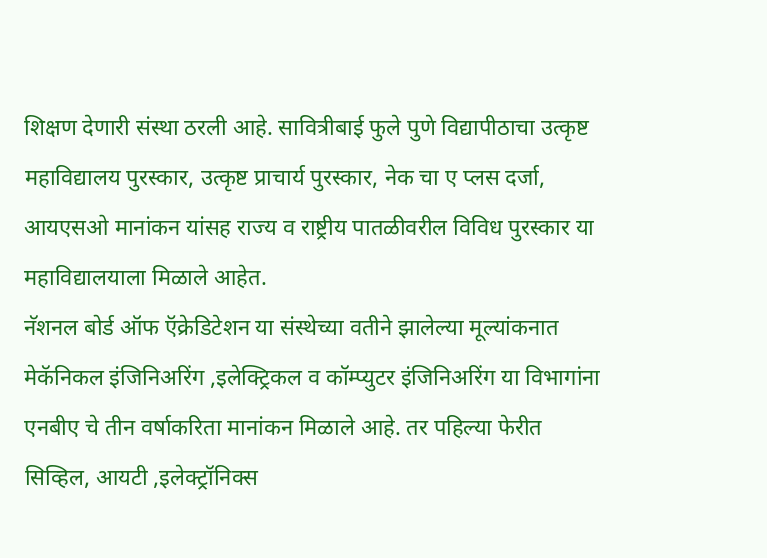शिक्षण देणारी संस्था ठरली आहे. सावित्रीबाई फुले पुणे विद्यापीठाचा उत्कृष्ट महाविद्यालय पुरस्कार, उत्कृष्ट प्राचार्य पुरस्कार, नेक चा ए प्लस दर्जा, आयएसओ मानांकन यांसह राज्य व राष्ट्रीय पातळीवरील विविध पुरस्कार या महाविद्यालयाला मिळाले आहेत.
नॅशनल बोर्ड ऑफ ऍक्रेडिटेशन या संस्थेच्या वतीने झालेल्या मूल्यांकनात मेकॅनिकल इंजिनिअरिंग ,इलेक्ट्रिकल व कॉम्प्युटर इंजिनिअरिंग या विभागांना एनबीए चे तीन वर्षाकरिता मानांकन मिळाले आहे. तर पहिल्या फेरीत सिव्हिल, आयटी ,इलेक्ट्रॉनिक्स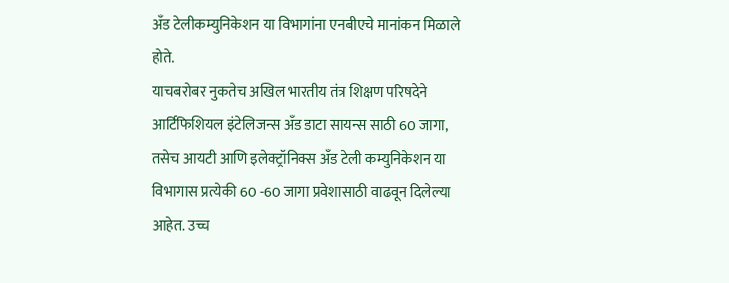अँड टेलीकम्युनिकेशन या विभागांना एनबीएचे मानांकन मिळाले होते.
याचबरोबर नुकतेच अखिल भारतीय तंत्र शिक्षण परिषदेने आर्टिफिशियल इंटेलिजन्स अँड डाटा सायन्स साठी 60 जागा, तसेच आयटी आणि इलेक्ट्रॉनिक्स अँड टेली कम्युनिकेशन या विभागास प्रत्येकी 60 -60 जागा प्रवेशासाठी वाढवून दिलेल्या आहेत. उच्च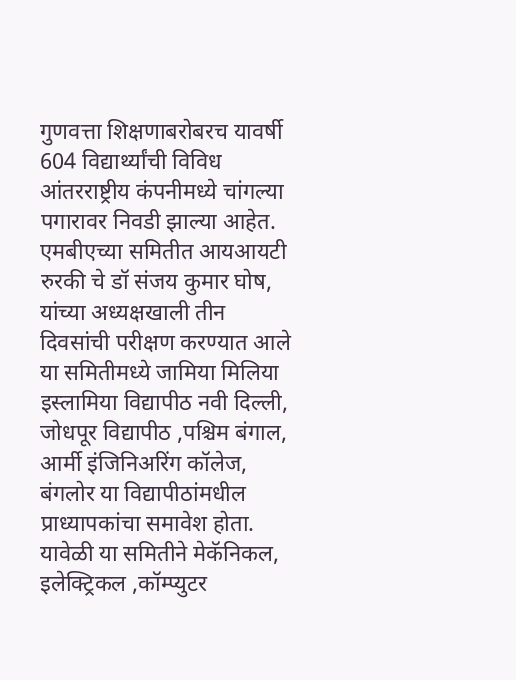गुणवत्ता शिक्षणाबरोबरच यावर्षी 604 विद्यार्थ्यांची विविध आंतरराष्ट्रीय कंपनीमध्ये चांगल्या पगारावर निवडी झाल्या आहेत.
एमबीएच्या समितीत आयआयटी रुरकी चे डॉ संजय कुमार घोष, यांच्या अध्यक्षखाली तीन दिवसांची परीक्षण करण्यात आले या समितीमध्ये जामिया मिलिया इस्लामिया विद्यापीठ नवी दिल्ली, जोधपूर विद्यापीठ ,पश्चिम बंगाल, आर्मी इंजिनिअरिंग कॉलेज, बंगलोर या विद्यापीठांमधील  प्राध्यापकांचा समावेश होता. यावेळी या समितीने मेकॅनिकल, इलेक्ट्रिकल ,कॉम्प्युटर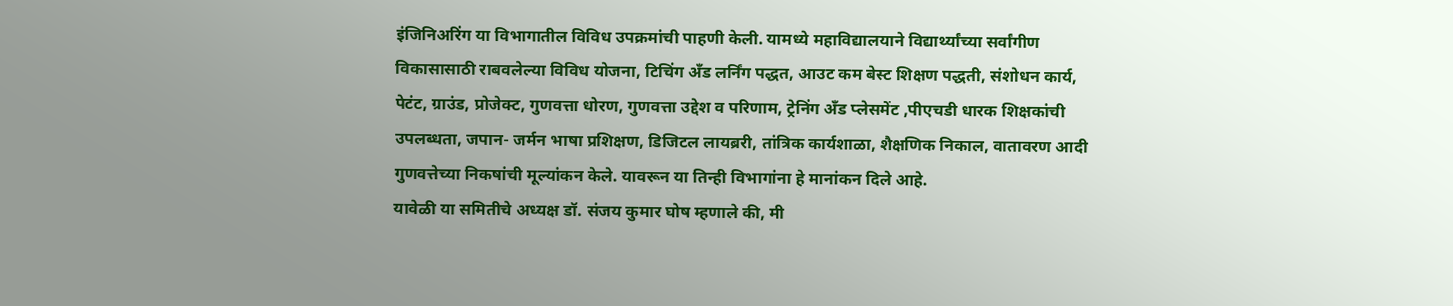इंजिनिअरिंग या विभागातील विविध उपक्रमांची पाहणी केली. यामध्ये महाविद्यालयाने विद्यार्थ्यांच्या सर्वांगीण विकासासाठी राबवलेल्या विविध योजना, टिचिंग अँड लर्निंग पद्धत, आउट कम बेस्ट शिक्षण पद्धती, संशोधन कार्य, पेटंट, ग्राउंड, प्रोजेक्ट, गुणवत्ता धोरण, गुणवत्ता उद्देश व परिणाम, ट्रेनिंग अँड प्लेसमेंट ,पीएचडी धारक शिक्षकांची उपलब्धता, जपान- जर्मन भाषा प्रशिक्षण, डिजिटल लायब्ररी, तांत्रिक कार्यशाळा, शैक्षणिक निकाल, वातावरण आदी गुणवत्तेच्या निकषांची मूल्यांकन केले. यावरून या तिन्ही विभागांना हे मानांकन दिले आहे.
यावेळी या समितीचे अध्यक्ष डॉ. संजय कुमार घोष म्हणाले की, मी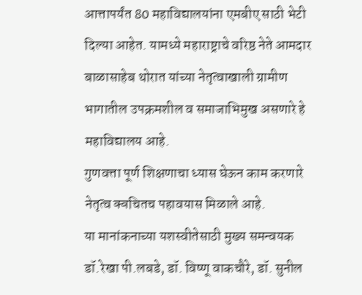आत्तापर्यंत 80 महाविद्यालयांना एमबीए साठी भेटी दिल्या आहेत. यामध्ये महाराष्ट्राचे वरिष्ठ नेते आमदार बाळासाहेब थोरात यांच्या नेतृत्वाखाली ग्रामीण भागातील उपक्रमशील व समाजाभिमुख असणारे हे महाविद्यालय आहे.
गुणवत्ता पूर्ण शिक्षणाचा ध्यास घेऊन काम करणारे नेतृत्व क्वचितच पहावयास मिळाले आहे.
या मानांकनाच्या यशस्वीतेसाठी मुख्य समन्वयक डॉ.रेखा पी.लबडे, डॉ. विष्णू वाकचौरे, डॉ. सुनील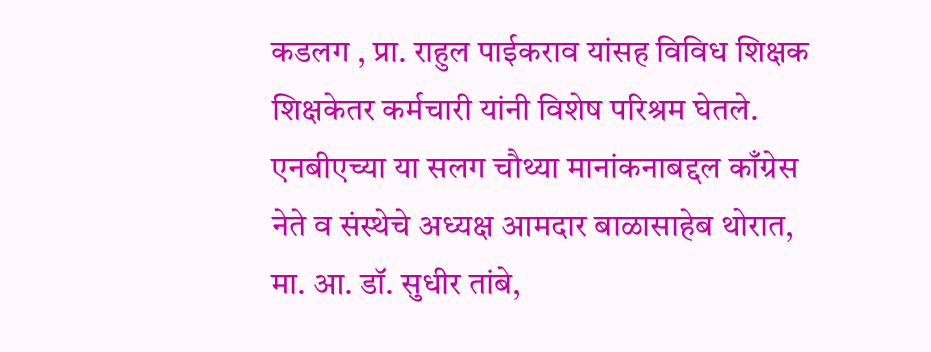कडलग , प्रा. राहुल पाईकराव यांसह विविध शिक्षक शिक्षकेतर कर्मचारी यांनी विशेष परिश्रम घेतले.
एनबीएच्या या सलग चौथ्या मानांकनाबद्दल काँग्रेस नेते व संस्थेचे अध्यक्ष आमदार बाळासाहेब थोरात, मा. आ. डॉ. सुधीर तांबे,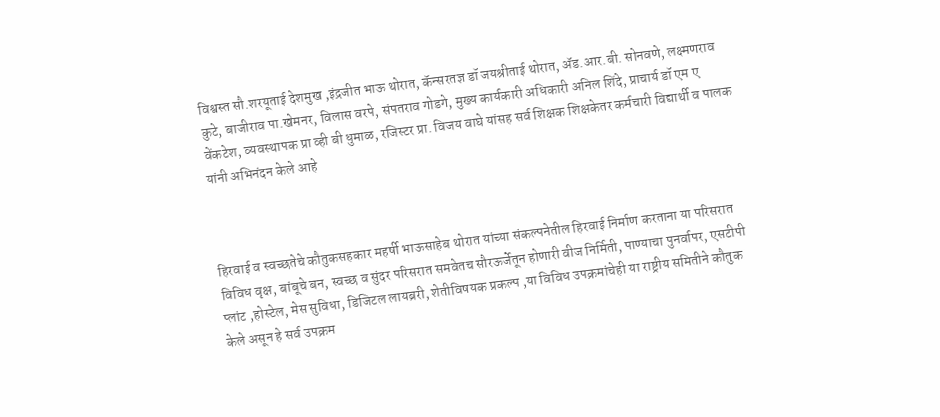विश्वस्त सौ.शरयूताई देशमुख ,इंद्रजीत भाऊ थोरात, कॅन्सरतज्ञ डॉ जयश्रीताई थोरात, ॲड.आर.बी. सोनवणे, लक्ष्मणराव कुटे, बाजीराव पा.खेमनर, विलास वरपे, संपतराव गोडगे, मुख्य कार्यकारी अधिकारी अनिल शिंदे, प्राचार्य डॉ एम ए वेंकटेश, व्यवस्थापक प्रा व्ही बी धुमाळ, रजिस्टर प्रा. विजय वाघे यांसह सर्व शिक्षक शिक्षकेतर कर्मचारी विद्यार्थी व पालक यांनी अभिनंदन केले आहे



हिरवाई व स्वच्छतेचे कौतुकसहकार महर्षी भाऊसाहेब थोरात यांच्या संकल्पनेतील हिरवाई निर्माण करताना या परिसरात विविध वृक्ष, बांबूचे बन, स्वच्छ व सुंदर परिसरात समवेतच सौरऊर्जेतून होणारी वीज निर्मिती, पाण्याचा पुनर्वापर, एसटीपी प्लांट ,होस्टेल, मेस सुविधा, डिजिटल लायब्ररी, शेतीविषयक प्रकल्प ,या विविध उपक्रमांचेही या राष्ट्रीय समितीने कौतुक केले असून हे सर्व उपक्रम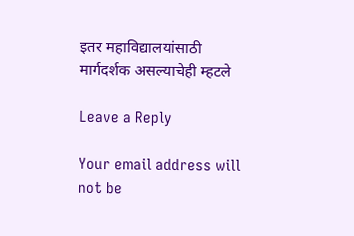इतर महाविद्यालयांसाठी मार्गदर्शक असल्याचेही म्हटले

Leave a Reply

Your email address will not be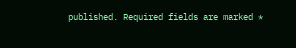published. Required fields are marked *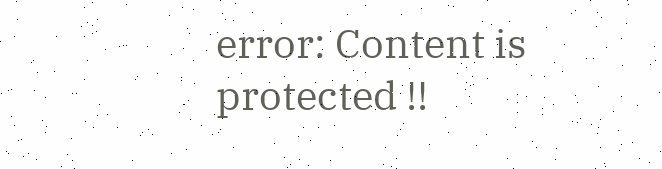error: Content is protected !!